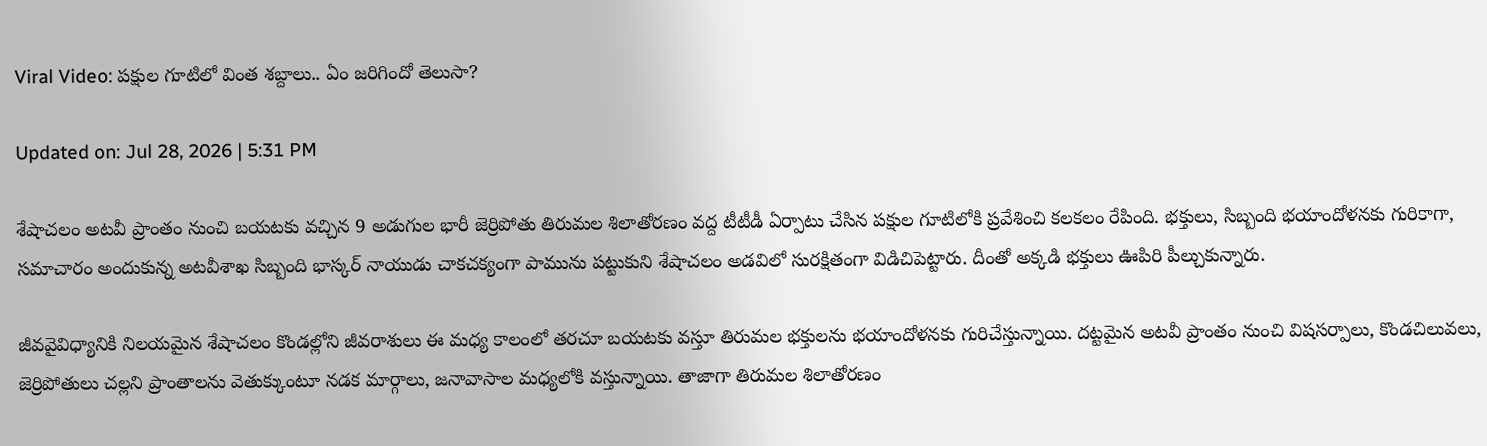Viral Video: పక్షుల గూటిలో వింత శబ్దాలు.. ఏం జరిగిందో తెలుసా?

Updated on: Jul 28, 2026 | 5:31 PM

శేషాచలం అటవీ ప్రాంతం నుంచి బయటకు వచ్చిన 9 అడుగుల భారీ జెర్రిపోతు తిరుమల శిలాతోరణం వద్ద టీటీడీ ఏర్పాటు చేసిన పక్షుల గూటిలోకి ప్రవేశించి కలకలం రేపింది. భక్తులు, సిబ్బంది భయాందోళనకు గురికాగా, సమాచారం అందుకున్న అటవీశాఖ సిబ్బంది భాస్కర్ నాయుడు చాకచక్యంగా పామును పట్టుకుని శేషాచలం అడవిలో సురక్షితంగా విడిచిపెట్టారు. దీంతో అక్కడి భక్తులు ఊపిరి పీల్చుకున్నారు.

జీవవైవిధ్యానికి నిలయమైన శేషాచలం కొండల్లోని జీవరాశులు ఈ మధ్య కాలంలో తరచూ బయటకు వస్తూ తిరుమల భక్తులను భయాందోళనకు గురిచేస్తున్నాయి. దట్టమైన అటవీ ప్రాంతం నుంచి విషసర్పాలు, కొండచిలువలు, జెర్రిపోతులు చల్లని ప్రాంతాలను వెతుక్కుంటూ నడక మార్గాలు, జనావాసాల మధ్యలోకి వస్తున్నాయి. తాజాగా తిరుమల శిలాతోరణం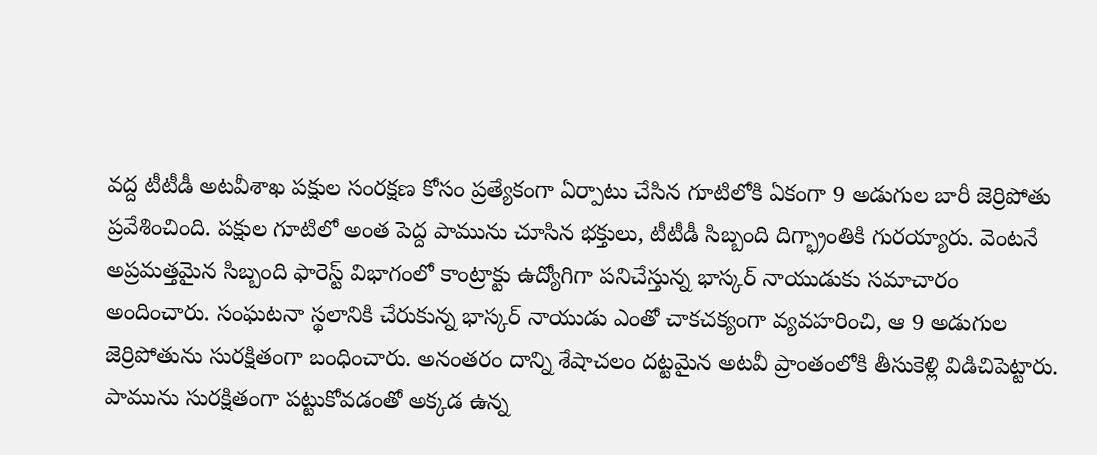వద్ద టీటీడీ అటవీశాఖ పక్షుల సంరక్షణ కోసం ప్రత్యేకంగా ఏర్పాటు చేసిన గూటిలోకి ఏకంగా 9 అడుగుల బారీ జెర్రిపోతు ప్రవేశించింది. పక్షుల గూటిలో అంత పెద్ద పామును చూసిన భక్తులు, టీటీడీ సిబ్బంది దిగ్భ్రాంతికి గురయ్యారు. వెంటనే అప్రమత్తమైన సిబ్బంది ఫారెస్ట్ విభాగంలో కాంట్రాక్టు ఉద్యోగిగా పనిచేస్తున్న భాస్కర్ నాయుడుకు సమాచారం అందించారు. సంఘటనా స్థలానికి చేరుకున్న భాస్కర్ నాయుడు ఎంతో చాకచక్యంగా వ్యవహరించి, ఆ 9 అడుగుల జెర్రిపోతును సురక్షితంగా బంధించారు. అనంతరం దాన్ని శేషాచలం దట్టమైన అటవీ ప్రాంతంలోకి తీసుకెళ్లి విడిచిపెట్టారు. పామును సురక్షితంగా పట్టుకోవడంతో అక్కడ ఉన్న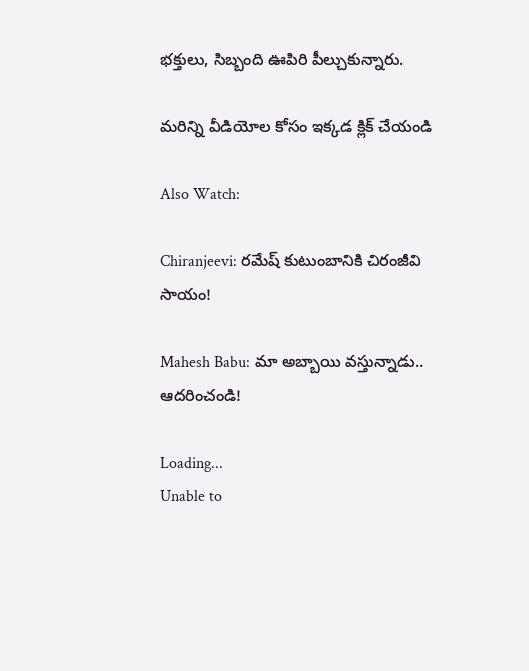భక్తులు, సిబ్బంది ఊపిరి పీల్చుకున్నారు.

మరిన్ని వీడియోల కోసం ఇక్కడ క్లిక్ చేయండి

Also Watch:

Chiranjeevi: రమేష్‌ కుటుంబానికి చిరంజీవి సాయం!

Mahesh Babu: మా అబ్బాయి వస్తున్నాడు.. ఆదరించండి!

Loading...
Unable to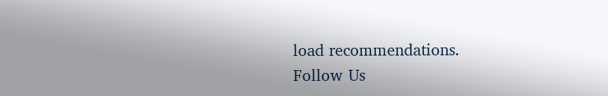load recommendations.
Follow Us